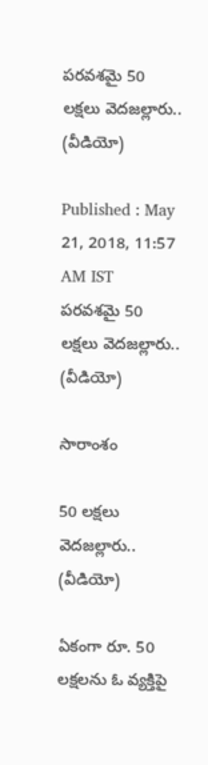పరవశమై 50 లక్షలు వెదజల్లారు.. (వీడియో)

Published : May 21, 2018, 11:57 AM IST
పరవశమై 50 లక్షలు వెదజల్లారు..  (వీడియో)

సారాంశం

50 లక్షలు వెదజల్లారు..  (వీడియో)

ఏకంగా రూ. 50 లక్షలను ఓ వ్యక్తిపై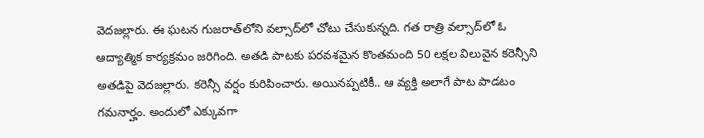వెదజల్లారు. ఈ ఘటన గుజరాత్‌లోని వల్సాద్‌లో చోటు చేసుకున్నది. గత రాత్రి వల్సాద్‌లో ఓ ఆద్యాత్మిక కార్యక్రమం జరిగింది. అతడి పాటకు పరవశమైన కొంతమంది 50 లక్షల విలువైన కరెన్సీని అతడిపై వెదజల్లారు. కరెన్సీ వర్షం కురిపించారు. అయినప్పటికీ.. ఆ వ్యక్తి అలాగే పాట పాడటం గమనార్హం. అందులో ఎక్కువగా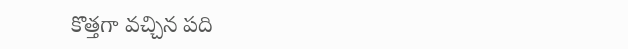కొత్తగా వచ్చిన పది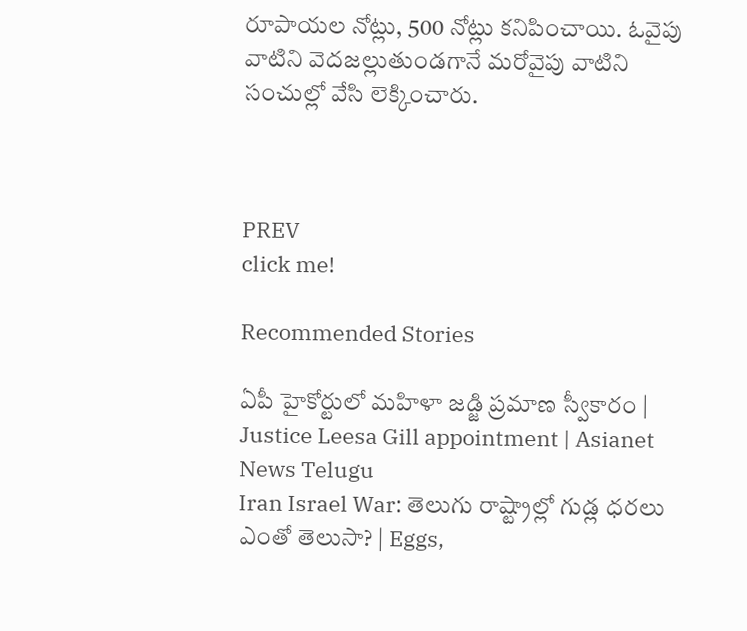రూపాయల నోట్లు, 500 నోట్లు కనిపించాయి. ఓవైపు వాటిని వెదజల్లుతుండగానే మరోవైపు వాటిని సంచుల్లో వేసి లెక్కించారు.



PREV
click me!

Recommended Stories

ఏపీ హైకోర్టులో మహిళా జడ్జి ప్రమాణ స్వీకారం | Justice Leesa Gill appointment | Asianet News Telugu
Iran Israel War: తెలుగు రాష్ట్రాల్లో గుడ్ల ధరలు ఎంతో తెలుసా? | Eggs,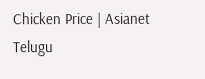Chicken Price | Asianet Telugu